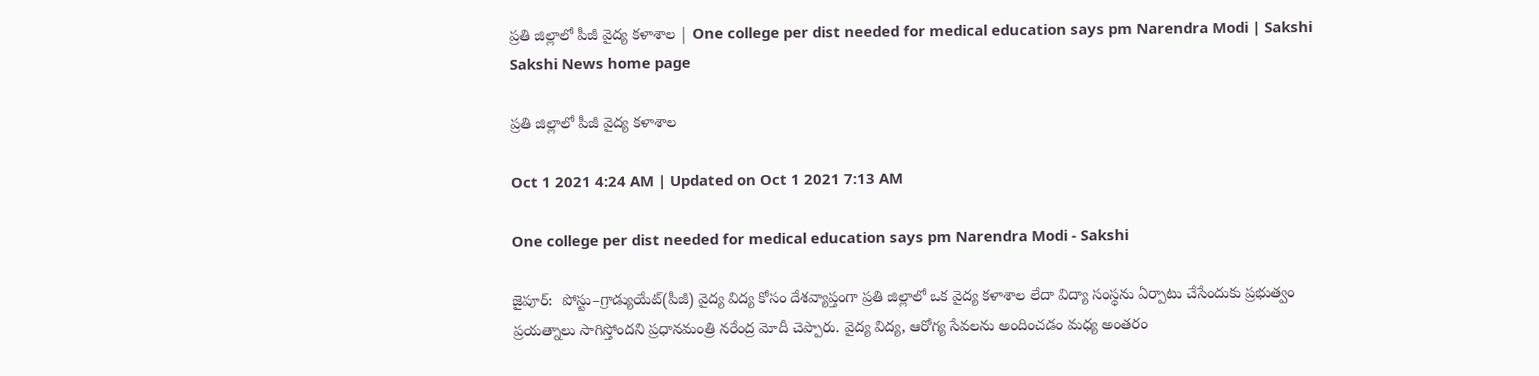ప్రతి జిల్లాలో పీజీ వైద్య కళాశాల | One college per dist needed for medical education says pm Narendra Modi | Sakshi
Sakshi News home page

ప్రతి జిల్లాలో పీజీ వైద్య కళాశాల

Oct 1 2021 4:24 AM | Updated on Oct 1 2021 7:13 AM

One college per dist needed for medical education says pm Narendra Modi - Sakshi

జైపూర్‌:  పోస్టు–గ్రాడ్యుయేట్‌(పీజీ) వైద్య విద్య కోసం దేశవ్యాప్తంగా ప్రతి జిల్లాలో ఒక వైద్య కళాశాల లేదా విద్యా సంస్థను ఏర్పాటు చేసేందుకు ప్రభుత్వం ప్రయత్నాలు సాగిస్తోందని ప్రధానమంత్రి నరేంద్ర మోదీ చెప్పారు. వైద్య విద్య, ఆరోగ్య సేవలను అందించడం మధ్య అంతరం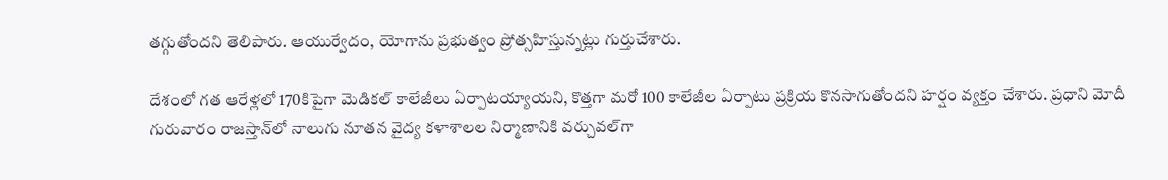తగ్గుతోందని తెలిపారు. ఆయుర్వేదం, యోగాను ప్రభుత్వం ప్రోత్సహిస్తున్నట్లు గుర్తుచేశారు.

దేశంలో గత ఆరేళ్లలో 170కిపైగా మెడికల్‌ కాలేజీలు ఏర్పాటయ్యాయని, కొత్తగా మరో 100 కాలేజీల ఏర్పాటు ప్రక్రియ కొనసాగుతోందని హర్షం వ్యక్తం చేశారు. ప్రధాని మోదీ గురువారం రాజస్తాన్‌లో నాలుగు నూతన వైద్య కళాశాలల నిర్మాణానికి వర్చువల్‌గా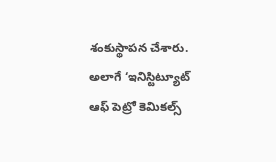శంకుస్థాపన చేశారు. అలాగే ‘ఇనిస్టిట్యూట్‌ ఆఫ్‌ పెట్రో కెమికల్స్‌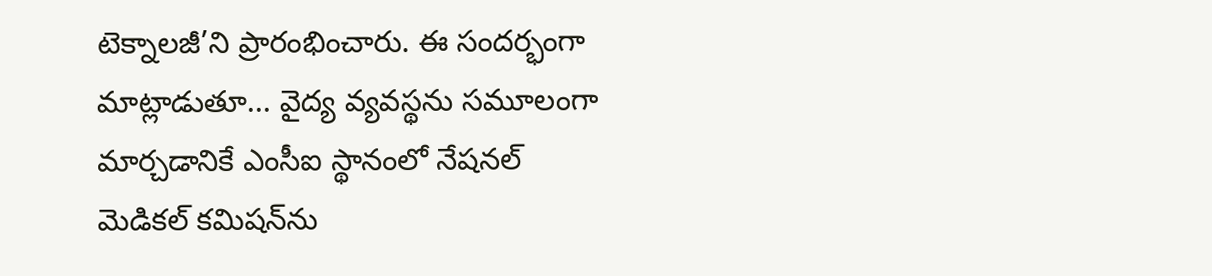టెక్నాలజీ’ని ప్రారంభించారు. ఈ సందర్భంగా మాట్లాడుతూ... వైద్య వ్యవస్థను సమూలంగా మార్చడానికే ఎంసీఐ స్థానంలో నేషనల్‌ మెడికల్‌ కమిషన్‌ను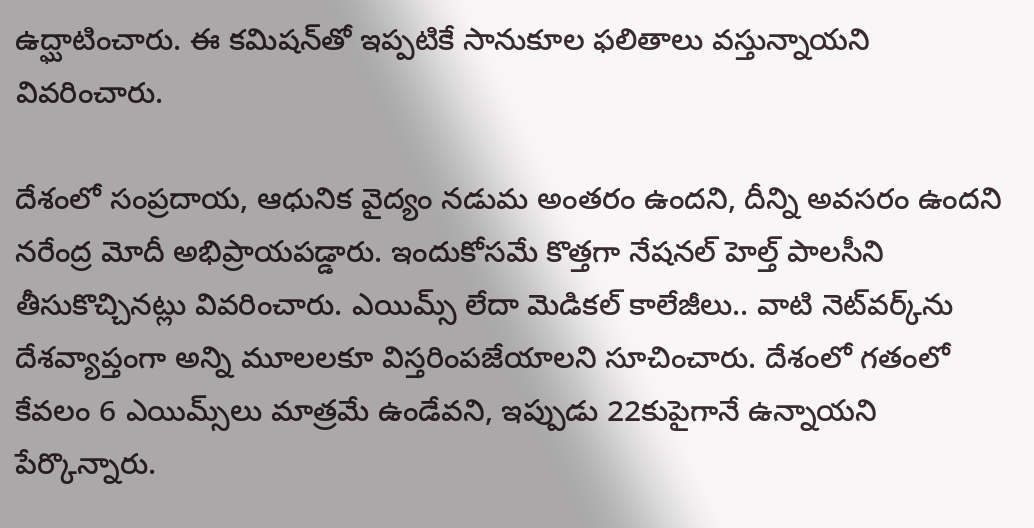ఉద్ఘాటించారు. ఈ కమిషన్‌తో ఇప్పటికే సానుకూల ఫలితాలు వస్తున్నాయని వివరించారు.

దేశంలో సంప్రదాయ, ఆధునిక వైద్యం నడుమ అంతరం ఉందని, దీన్ని అవసరం ఉందని నరేంద్ర మోదీ అభిప్రాయపడ్డారు. ఇందుకోసమే కొత్తగా నేషనల్‌ హెల్త్‌ పాలసీని తీసుకొచ్చినట్లు వివరించారు. ఎయిమ్స్‌ లేదా మెడికల్‌ కాలేజీలు.. వాటి నెట్‌వర్క్‌ను దేశవ్యాప్తంగా అన్ని మూలలకూ విస్తరింపజేయాలని సూచించారు. దేశంలో గతంలో కేవలం 6 ఎయిమ్స్‌లు మాత్రమే ఉండేవని, ఇప్పుడు 22కుపైగానే ఉన్నాయని పేర్కొన్నారు.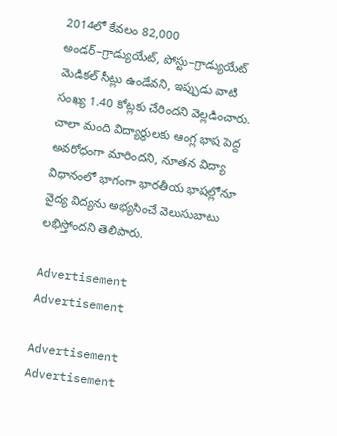2014లో కేవలం 82,000 అండర్‌–గ్రాడ్యుయేట్, పోస్టు–గ్రాడ్యుయేట్‌ మెడికల్‌ సీట్లు ఉండేవని, ఇప్పుడు వాటి సంఖ్య 1.40 కోట్లకు చేరిందని వెల్లడించారు. చాలా మంది విద్యార్థులకు ఆంగ్ల భాష పెద్ద అవరోధంగా మారిందని, నూతన విద్యా విధానంలో భాగంగా భారతీయ భాషల్లోనూ వైద్య విద్యను అభ్యసించే వెలుసుబాటు లభిస్తోందని తెలిపారు.

Advertisement
Advertisement

Advertisement
Advertisement